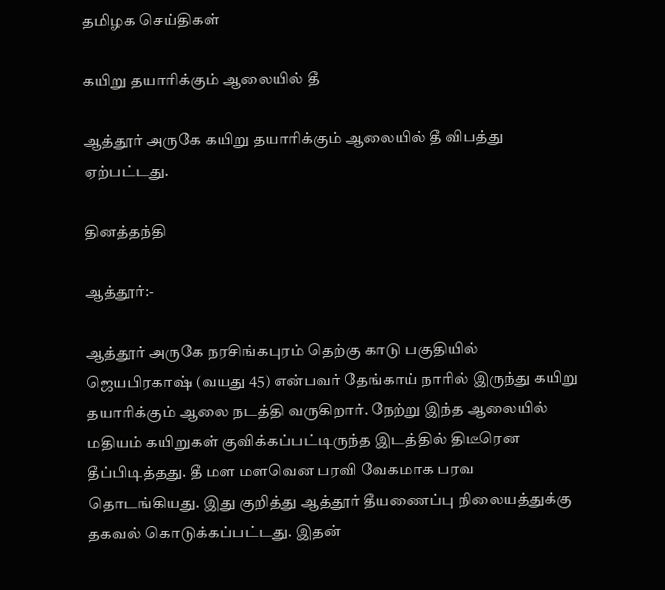தமிழக செய்திகள்

கயிறு தயாரிக்கும் ஆலையில் தீ

ஆத்தூர் அருகே கயிறு தயாரிக்கும் ஆலையில் தீ விபத்து ஏற்பட்டது.

தினத்தந்தி

ஆத்தூர்:-

ஆத்தூர் அருகே நரசிங்கபுரம் தெற்கு காடு பகுதியில் ஜெயபிரகாஷ் (வயது 45) என்பவர் தேங்காய் நாரில் இருந்து கயிறு தயாரிக்கும் ஆலை நடத்தி வருகிறார். நேற்று இந்த ஆலையில் மதியம் கயிறுகள் குவிக்கப்பட்டிருந்த இடத்தில் திடீரென தீப்பிடித்தது. தீ மள மளவென பரவி வேகமாக பரவ தொடங்கியது. இது குறித்து ஆத்தூர் தீயணைப்பு நிலையத்துக்கு தகவல் கொடுக்கப்பட்டது. இதன்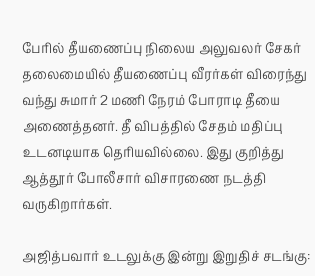பேரில் தீயணைப்பு நிலைய அலுவலர் சேகர் தலைமையில் தீயணைப்பு வீரர்கள் விரைந்து வந்து சுமார் 2 மணி நேரம் போராடி தீயை அணைத்தனர். தீ விபத்தில் சேதம் மதிப்பு உடனடியாக தெரியவில்லை. இது குறித்து ஆத்தூர் போலீசார் விசாரணை நடத்தி வருகிறார்கள்.

அஜித்பவார் உடலுக்கு இன்று இறுதிச் சடங்கு: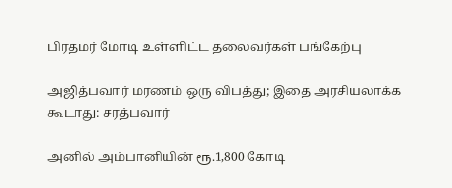பிரதமர் மோடி உள்ளிட்ட தலைவர்கள் பங்கேற்பு

அஜித்பவார் மரணம் ஒரு விபத்து; இதை அரசியலாக்க கூடாது: சரத்பவார்

அனில் அம்பானியின் ரூ.1,800 கோடி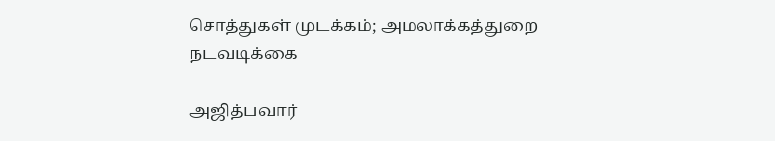சொத்துகள் முடக்கம்; அமலாக்கத்துறை நடவடிக்கை

அஜித்பவார்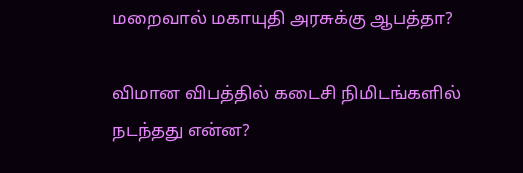மறைவால் மகாயுதி அரசுக்கு ஆபத்தா?

விமான விபத்தில் கடைசி நிமிடங்களில் நடந்தது என்ன?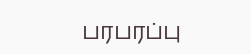பரபரப்பு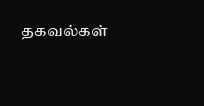தகவல்கள்